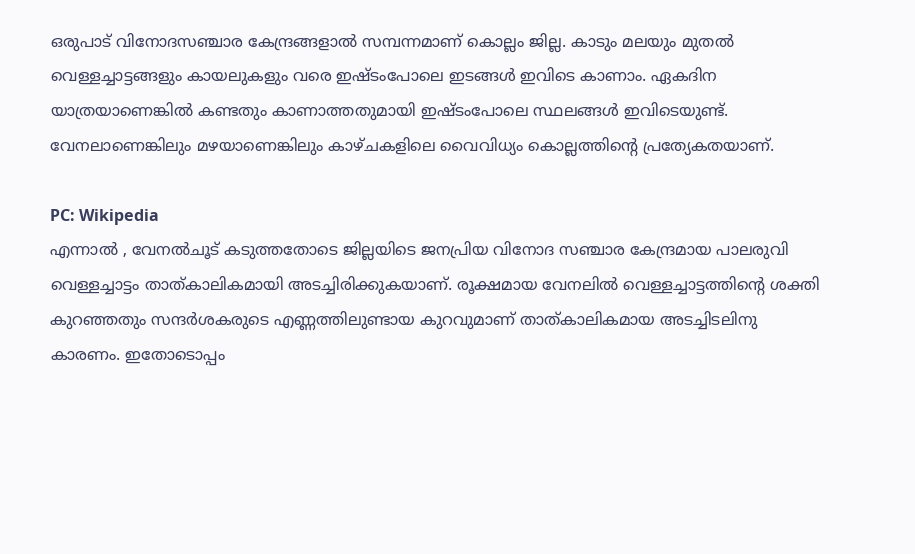ഒരുപാട് വിനോദസഞ്ചാര കേന്ദ്രങ്ങളാൽ സമ്പന്നമാണ് കൊല്ലം ജില്ല. കാടും മലയും മുതൽ വെള്ളച്ചാട്ടങ്ങളും കായലുകളും വരെ ഇഷ്ടംപോലെ ഇടങ്ങൾ ഇവിടെ കാണാം. ഏകദിന യാത്രയാണെങ്കിൽ കണ്ടതും കാണാത്തതുമായി ഇഷ്ടംപോലെ സ്ഥലങ്ങൾ ഇവിടെയുണ്ട്. വേനലാണെങ്കിലും മഴയാണെങ്കിലും കാഴ്ചകളിലെ വൈവിധ്യം കൊല്ലത്തിന്റെ പ്രത്യേകതയാണ്.

PC: Wikipedia
എന്നാൽ , വേനൽചൂട് കടുത്തതോടെ ജില്ലയിടെ ജനപ്രിയ വിനോദ സഞ്ചാര കേന്ദ്രമായ പാലരുവി വെള്ളച്ചാട്ടം താത്കാലികമായി അടച്ചിരിക്കുകയാണ്. രൂക്ഷമായ വേനലിൽ വെള്ളച്ചാട്ടത്തിന്റെ ശക്തി കുറഞ്ഞതും സന്ദർശകരുടെ എണ്ണത്തിലുണ്ടായ കുറവുമാണ് താത്കാലികമായ അടച്ചിടലിനു കാരണം. ഇതോടൊപ്പം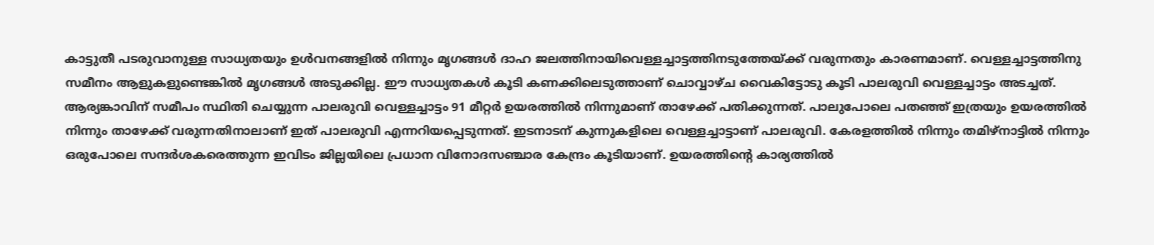കാട്ടുതീ പടരുവാനുള്ള സാധ്യതയും ഉൾവനങ്ങളിൽ നിന്നും മൃഗങ്ങൾ ദാഹ ജലത്തിനായിവെള്ളച്ചാട്ടത്തിനടുത്തേയ്ക്ക് വരുന്നതും കാരണമാണ്. വെള്ളച്ചാട്ടത്തിനു സമീനം ആളുകളുണ്ടെങ്കിൽ മൃഗങ്ങൾ അടുക്കില്ല. ഈ സാധ്യതകൾ കൂടി കണക്കിലെടുത്താണ് ചൊവ്വാഴ്ച വൈകിട്ടോടു കൂടി പാലരുവി വെള്ളച്ചാട്ടം അടച്ചത്.
ആര്യങ്കാവിന് സമീപം സ്ഥിതി ചെയ്യുന്ന പാലരുവി വെള്ളച്ചാട്ടം 91 മീറ്റർ ഉയരത്തിൽ നിന്നുമാണ് താഴേക്ക് പതിക്കുന്നത്. പാലുപോലെ പതഞ്ഞ് ഇത്രയും ഉയരത്തിൽ നിന്നും താഴേക്ക് വരുന്നതിനാലാണ് ഇത് പാലരുവി എന്നറിയപ്പെടുന്നത്. ഇടനാടന് കുന്നുകളിലെ വെള്ളച്ചാട്ടാണ് പാലരുവി. കേരളത്തിൽ നിന്നും തമിഴ്നാട്ടിൽ നിന്നും ഒരുപോലെ സന്ദർശകരെത്തുന്ന ഇവിടം ജില്ലയിലെ പ്രധാന വിനോദസഞ്ചാര കേന്ദ്രം കൂടിയാണ്. ഉയരത്തിന്റെ കാര്യത്തിൽ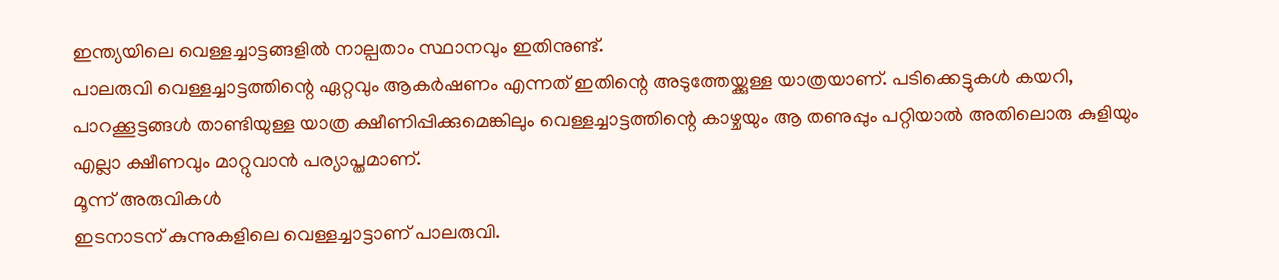ഇന്ത്യയിലെ വെള്ളച്ചാട്ടങ്ങളിൽ നാല്പതാം സ്ഥാനവും ഇതിനുണ്ട്.
പാലരുവി വെള്ളച്ചാട്ടത്തിന്റെ ഏറ്റവും ആകർഷണം എന്നത് ഇതിന്റെ അടുത്തേയ്ക്കുള്ള യാത്രയാണ്. പടിക്കെട്ടുകൾ കയറി, പാറക്കൂട്ടങ്ങൾ താണ്ടിയുള്ള യാത്ര ക്ഷീണിപ്പിക്കുമെങ്കിലും വെള്ളച്ചാട്ടത്തിന്റെ കാഴ്ചയും ആ തണുപ്പും പറ്റിയാൽ അതിലൊരു കുളിയും എല്ലാ ക്ഷീണവും മാറ്റുവാൻ പര്യാപ്തമാണ്.
മൂന്ന് അരുവികൾ
ഇടനാടന് കുന്നുകളിലെ വെള്ളച്ചാട്ടാണ് പാലരുവി.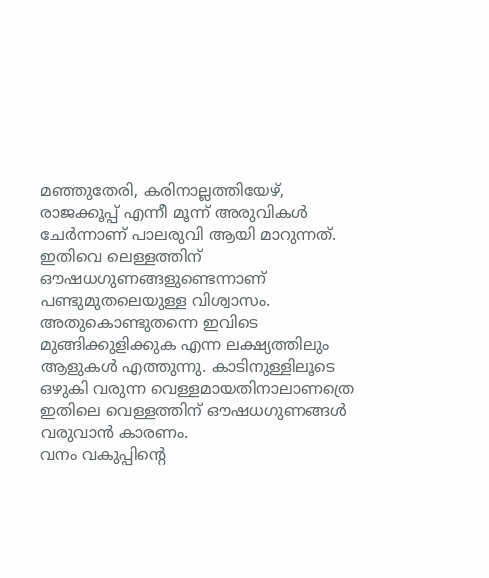മഞ്ഞുതേരി, കരിനാല്ലത്തിയേഴ്, രാജക്കൂപ്പ് എന്നീ മൂന്ന് അരുവികൾ ചേർന്നാണ് പാലരുവി ആയി മാറുന്നത്. ഇതിവെ ലെള്ളത്തിന് ഔഷധഗുണങ്ങളുണ്ടെന്നാണ് പണ്ടുമുതലെയുള്ള വിശ്വാസം. അതുകൊണ്ടുതന്നെ ഇവിടെ മുങ്ങിക്കുളിക്കുക എന്ന ലക്ഷ്യത്തിലും ആളുകൾ എത്തുന്നു. കാടിനുള്ളിലൂടെ ഒഴുകി വരുന്ന വെള്ളമായതിനാലാണത്രെ ഇതിലെ വെള്ളത്തിന് ഔഷധഗുണങ്ങൾ വരുവാൻ കാരണം.
വനം വകുപ്പിന്റെ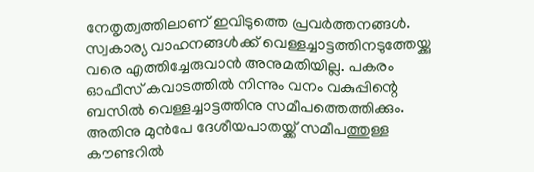നേതൃത്വത്തിലാണ് ഇവിടുത്തെ പ്രവർത്തനങ്ങൾ. സ്വകാര്യ വാഹനങ്ങൾക്ക് വെള്ളച്ചാട്ടത്തിനടുത്തേയ്ക്കു വരെ എത്തിച്ചേരുവാൻ അനുമതിയില്ല. പകരം ഓഫീസ് കവാടത്തിൽ നിന്നും വനം വകുപ്പിന്റെ ബസിൽ വെള്ളച്ചാട്ടത്തിനു സമീപത്തെത്തിക്കും. അതിനു മുൻപേ ദേശീയപാതയ്ക്ക് സമീപത്തുള്ള കൗണ്ടറിൽ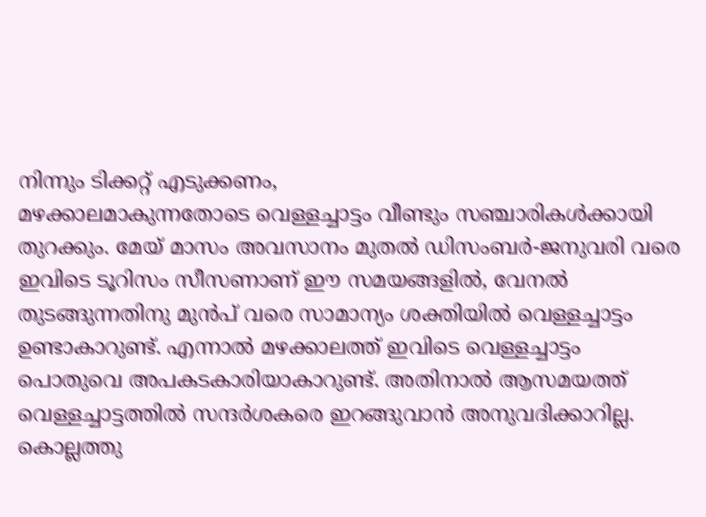നിന്നും ടിക്കറ്റ് എടുക്കണം,
മഴക്കാലമാകുന്നതോടെ വെള്ളച്ചാട്ടം വീണ്ടും സഞ്ചാരികൾക്കായി തുറക്കും. മേയ് മാസം അവസാനം മുതൽ ഡിസംബർ-ജനുവരി വരെ ഇവിടെ ടൂറിസം സീസണാണ് ഈ സമയങ്ങളിൽ, വേനൽ തുടങ്ങുന്നതിനു മുൻപ് വരെ സാമാന്യം ശക്തിയിൽ വെള്ളച്ചാട്ടം ഉണ്ടാകാറുണ്ട്. എന്നാൽ മഴക്കാലത്ത് ഇവിടെ വെള്ളച്ചാട്ടം പൊതുവെ അപകടകാരിയാകാറുണ്ട്. അതിനാൽ ആസമയത്ത് വെള്ളച്ചാട്ടത്തിൽ സന്ദർശകരെ ഇറങ്ങുവാൻ അനുവദിക്കാറില്ല.
കൊല്ലത്തു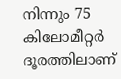നിന്നും 75 കിലോമീറ്റർ ദൂരത്തിലാണ്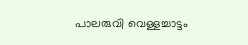പാലരുവി വെള്ളച്ചാട്ടം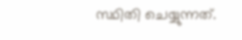സ്ഥിതി ചെയ്യുന്നത്.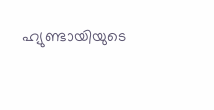ഹ്യുണ്ടായിയുടെ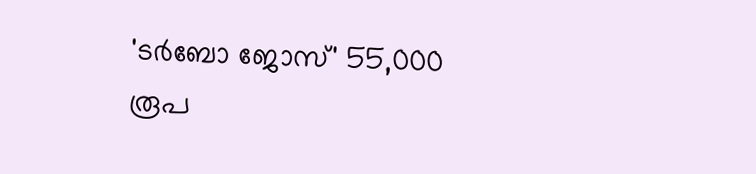'ടർബോ ജോസ്' 55,000 രൂപ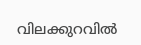വിലക്കുറവിൽ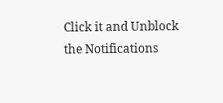Click it and Unblock the Notifications